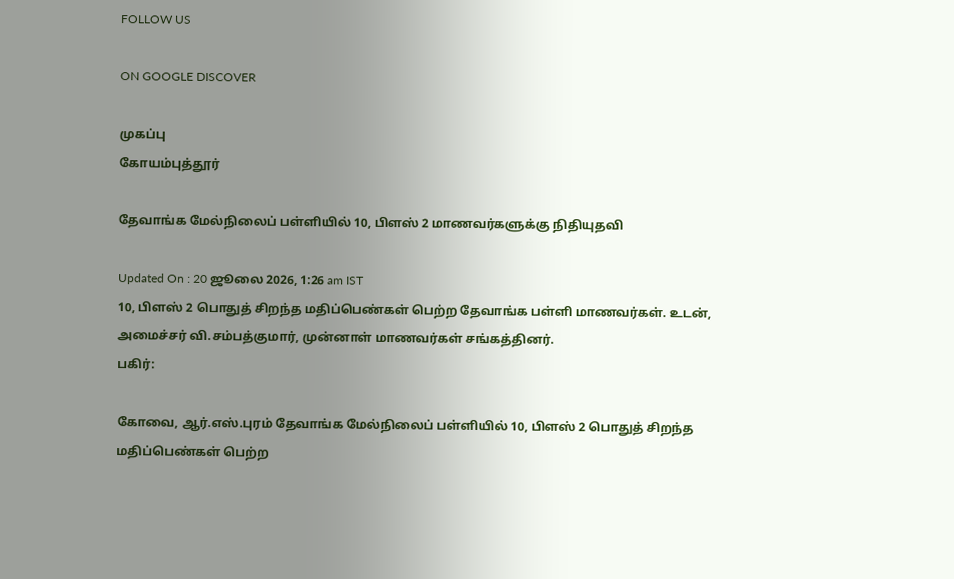FOLLOW US

ON GOOGLE DISCOVER

முகப்பு
கோயம்புத்தூர்

தேவாங்க மேல்நிலைப் பள்ளியில் 10, பிளஸ் 2 மாணவர்களுக்கு நிதியுதவி

Updated On : 20 ஜூலை 2026, 1:26 am IST
10, பிளஸ் 2 பொதுத் சிறந்த மதிப்பெண்கள் பெற்ற தேவாங்க பள்ளி மாணவர்கள். உடன், அமைச்சர் வி.சம்பத்குமார், முன்னாள் மாணவர்கள் சங்கத்தினர்.
பகிர்:

கோவை, ஆர்.எஸ்.புரம் தேவாங்க மேல்நிலைப் பள்ளியில் 10, பிளஸ் 2 பொதுத் சிறந்த மதிப்பெண்கள் பெற்ற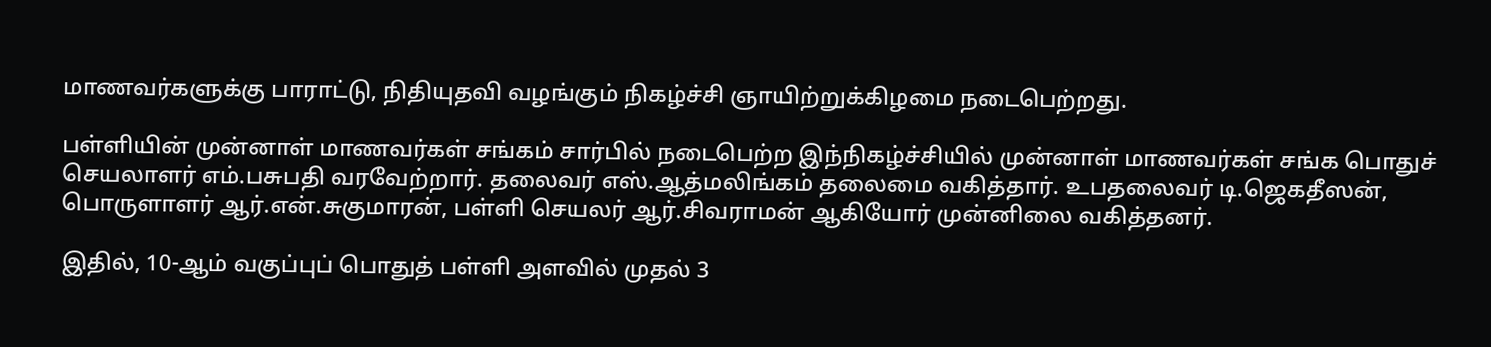மாணவர்களுக்கு பாராட்டு, நிதியுதவி வழங்கும் நிகழ்ச்சி ஞாயிற்றுக்கிழமை நடைபெற்றது.

பள்ளியின் முன்னாள் மாணவர்கள் சங்கம் சார்பில் நடைபெற்ற இந்நிகழ்ச்சியில் முன்னாள் மாணவர்கள் சங்க பொதுச் செயலாளர் எம்.பசுபதி வரவேற்றார். தலைவர் எஸ்.ஆத்மலிங்கம் தலைமை வகித்தார். உபதலைவர் டி.ஜெகதீஸன், பொருளாளர் ஆர்.என்.சுகுமாரன், பள்ளி செயலர் ஆர்.சிவராமன் ஆகியோர் முன்னிலை வகித்தனர்.

இதில், 10-ஆம் வகுப்புப் பொதுத் பள்ளி அளவில் முதல் 3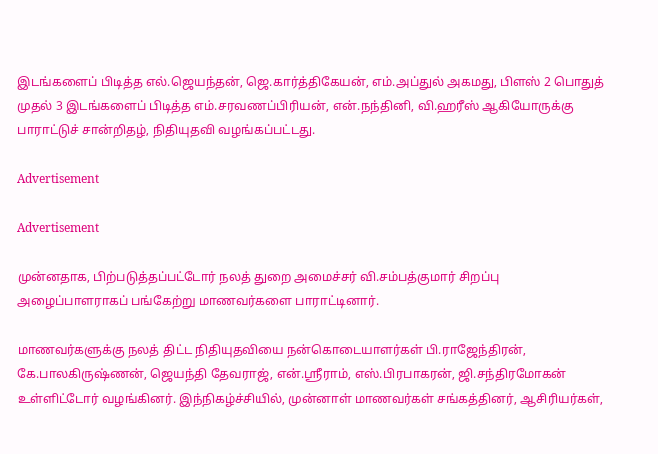இடங்களைப் பிடித்த எல்.ஜெயந்தன், ஜெ.கார்த்திகேயன், எம்.அப்துல் அகமது, பிளஸ் 2 பொதுத் முதல் 3 இடங்களைப் பிடித்த எம்.சரவணப்பிரியன், என்.நந்தினி, வி.ஹரீஸ் ஆகியோருக்கு பாராட்டுச் சான்றிதழ், நிதியுதவி வழங்கப்பட்டது.

Advertisement

Advertisement

முன்னதாக, பிற்படுத்தப்பட்டோர் நலத் துறை அமைச்சர் வி.சம்பத்குமார் சிறப்பு அழைப்பாளராகப் பங்கேற்று மாணவர்களை பாராட்டினார்.

மாணவர்களுக்கு நலத் திட்ட நிதியுதவியை நன்கொடையாளர்கள் பி.ராஜேந்திரன், கே.பாலகிருஷ்ணன், ஜெயந்தி தேவராஜ், என்.ஸ்ரீராம், எஸ்.பிரபாகரன், ஜி.சந்திரமோகன் உள்ளிட்டோர் வழங்கினர். இந்நிகழ்ச்சியில், முன்னாள் மாணவர்கள் சங்கத்தினர், ஆசிரியர்கள்,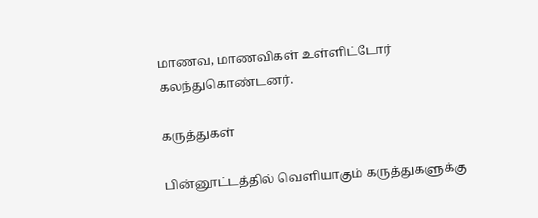மாணவ, மாணவிகள் உள்ளிட்டோர் கலந்துகொண்டனர்.

கருத்துகள்

பின்னூட்டத்தில் வெளியாகும் கருத்துகளுக்கு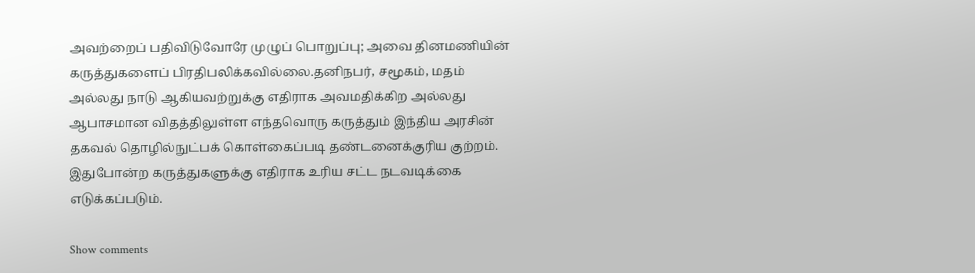அவற்றைப் பதிவிடுவோரே முழுப் பொறுப்பு; அவை தினமணியின் கருத்துகளைப் பிரதிபலிக்கவில்லை.தனிநபர், சமூகம், மதம் அல்லது நாடு ஆகியவற்றுக்கு எதிராக அவமதிக்கிற அல்லது ஆபாசமான விதத்திலுள்ள எந்தவொரு கருத்தும் இந்திய அரசின் தகவல் தொழில்நுட்பக் கொள்கைப்படி தண்டனைக்குரிய குற்றம். இதுபோன்ற கருத்துகளுக்கு எதிராக உரிய சட்ட நடவடிக்கை எடுக்கப்படும்.

Show comments